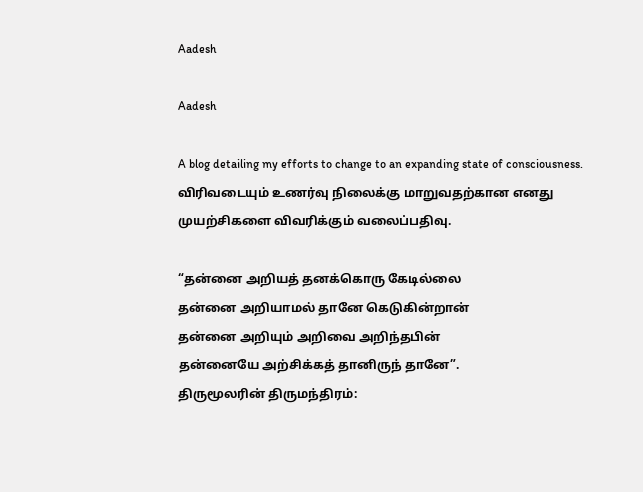Aadesh

Aadesh

A blog detailing my efforts to change to an expanding state of consciousness. விரிவடையும் உணர்வு நிலைக்கு மாறுவதற்கான எனது முயற்சிகளை விவரிக்கும் வலைப்பதிவு.

“தன்னை அறியத் தனக்கொரு கேடில்லை
தன்னை அறியாமல் தானே கெடுகின்றான்
தன்னை அறியும் அறிவை அறிந்தபின்
தன்னையே அற்சிக்கத் தானிருந் தானே”.
திருமூலரின் திருமந்திரம்: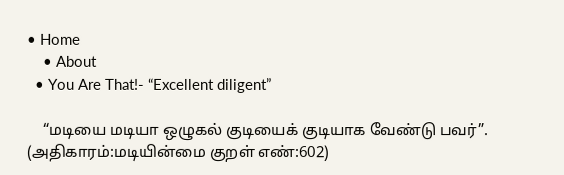• Home
    • About
  • You Are That!- “Excellent diligent”

    “மடியை மடியா ஒழுகல் குடியைக் குடியாக வேண்டு பவர்”. (அதிகாரம்:மடியின்மை குறள் எண்:602)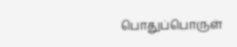பொதுப்பொருள்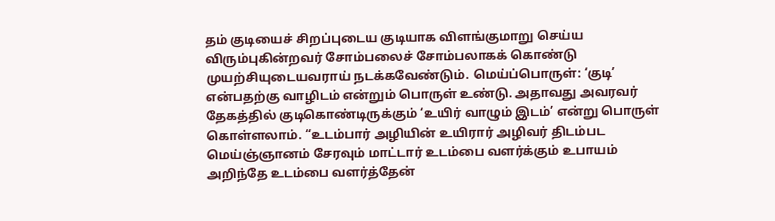தம் குடியைச் சிறப்புடைய குடியாக விளங்குமாறு செய்ய விரும்புகின்றவர் சோம்பலைச் சோம்பலாகக் கொண்டு முயற்சியுடையவராய் நடக்கவேண்டும். மெய்ப்பொருள்: ‘குடி’ என்பதற்கு வாழிடம் என்றும் பொருள் உண்டு. அதாவது அவரவர் தேகத்தில் குடிகொண்டிருக்கும் ‘உயிர் வாழும் இடம்’ என்று பொருள் கொள்ளலாம். “உடம்பார் அழியின் உயிரார் அழிவர் திடம்பட மெய்ஞ்ஞானம் சேரவும் மாட்டார் உடம்பை வளர்க்கும் உபாயம் அறிந்தே உடம்பை வளர்த்தேன்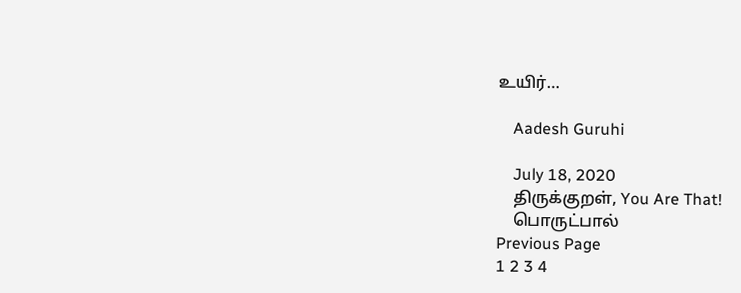உயிர்…

    Aadesh Guruhi

    July 18, 2020
    திருக்குறள், You Are That!
    பொருட்பால்
Previous Page
1 2 3 4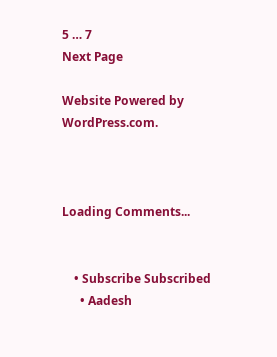5 … 7
Next Page

Website Powered by WordPress.com.



Loading Comments...


    • Subscribe Subscribed
      • Aadesh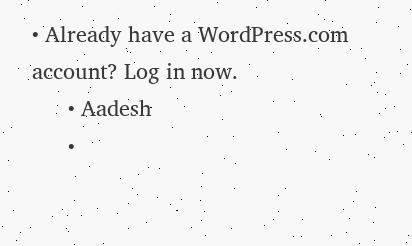• Already have a WordPress.com account? Log in now.
      • Aadesh
      •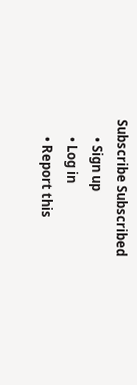Subscribe Subscribed
      • Sign up
      • Log in
      • Report this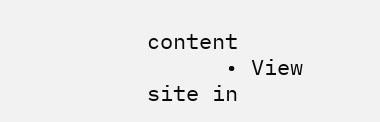content
      • View site in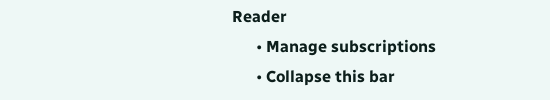Reader
      • Manage subscriptions
      • Collapse this bar